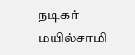நடிகர் மயில்சாமி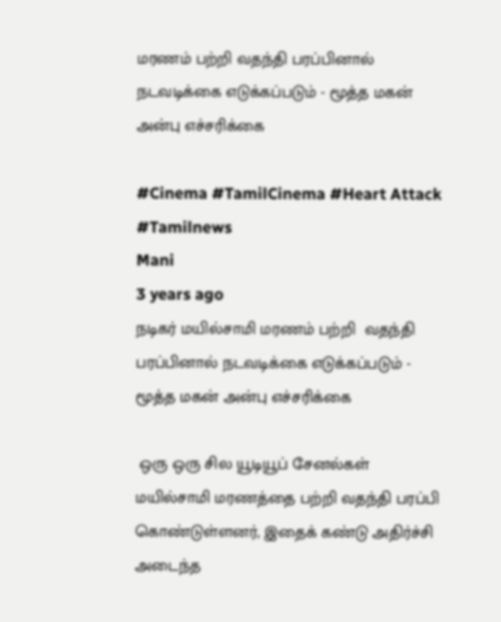மரணம் பற்றி வதந்தி பரப்பினால் நடவடிக்கை எடுக்கப்படும் - மூத்த மகன் அன்பு எச்சரிக்கை

#Cinema #TamilCinema #Heart Attack #Tamilnews
Mani
3 years ago
நடிகர் மயில்சாமி மரணம் பற்றி  வதந்தி பரப்பினால் நடவடிக்கை எடுக்கப்படும் - மூத்த மகன் அன்பு எச்சரிக்கை

 ஒரு ஒரு சில யூடியூப் சேனல்கள் மயில்சாமி மரணத்தை பற்றி வதந்தி பரப்பி கொண்டுள்ளனர், இதைக் கண்டு அதிர்ச்சி அடைந்த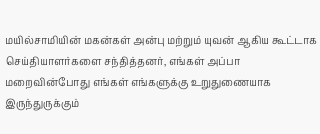மயில்சாமியின் மகன்கள் அன்பு மற்றும் யுவன் ஆகிய கூட்டாக செய்தியாளர்களை சந்தித்தனர், எங்கள் அப்பா மறைவின்போது எங்கள் எங்களுக்கு உறுதுணையாக இருந்துருக்கும்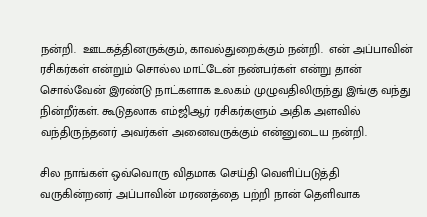நன்றி.  ஊடகத்தினருக்கும், காவல்துறைக்கும் நன்றி.  என் அப்பாவின் ரசிகர்கள் என்றும் சொல்ல மாட்டேன் நண்பர்கள் என்று தான் சொல்வேன் இரண்டு நாட்களாக உலகம் முழுவதிலிருந்து இங்கு வந்து நின்றீர்கள். கூடுதலாக எம்ஜிஆர் ரசிகர்களும் அதிக அளவில் வந்திருந்தனர் அவர்கள் அனைவருக்கும் என்னுடைய நன்றி.

சில நாங்கள் ஒவ்வொரு விதமாக செய்தி வெளிப்படுத்தி வருகின்றனர் அப்பாவின் மரணத்தை பற்றி நான் தெளிவாக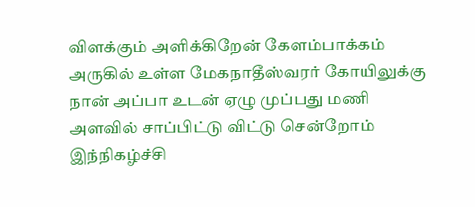விளக்கும் அளிக்கிறேன் கேளம்பாக்கம் அருகில் உள்ள மேகநாதீஸ்வரர் கோயிலுக்கு நான் அப்பா உடன் ஏழு முப்பது மணி அளவில் சாப்பிட்டு விட்டு சென்றோம் இந்நிகழ்ச்சி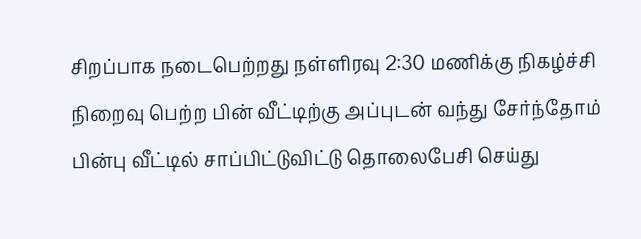சிறப்பாக நடைபெற்றது நள்ளிரவு 2:30 மணிக்கு நிகழ்ச்சி நிறைவு பெற்ற பின் வீட்டிற்கு அப்புடன் வந்து சேர்ந்தோம் பின்பு வீட்டில் சாப்பிட்டுவிட்டு தொலைபேசி செய்து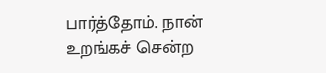பார்த்தோம். நான் உறங்கச் சென்ற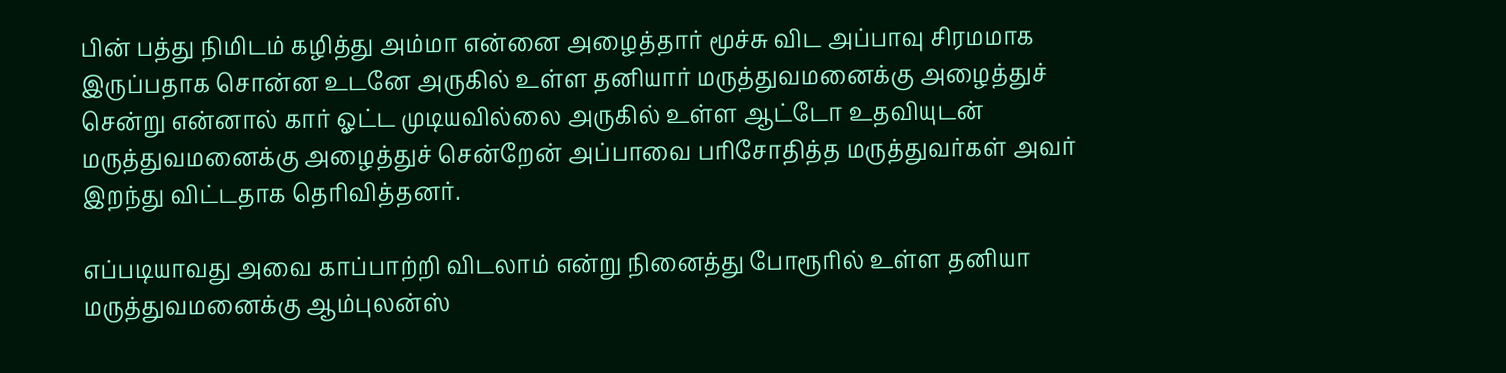பின் பத்து நிமிடம் கழித்து அம்மா என்னை அழைத்தார் மூச்சு விட அப்பாவு சிரமமாக இருப்பதாக சொன்ன உடனே அருகில் உள்ள தனியார் மருத்துவமனைக்கு அழைத்துச் சென்று என்னால் கார் ஓட்ட முடியவில்லை அருகில் உள்ள ஆட்டோ உதவியுடன் மருத்துவமனைக்கு அழைத்துச் சென்றேன் அப்பாவை பரிசோதித்த மருத்துவர்கள் அவர் இறந்து விட்டதாக தெரிவித்தனர்.

எப்படியாவது அவை காப்பாற்றி விடலாம் என்று நினைத்து போரூரில் உள்ள தனியா மருத்துவமனைக்கு ஆம்புலன்ஸ்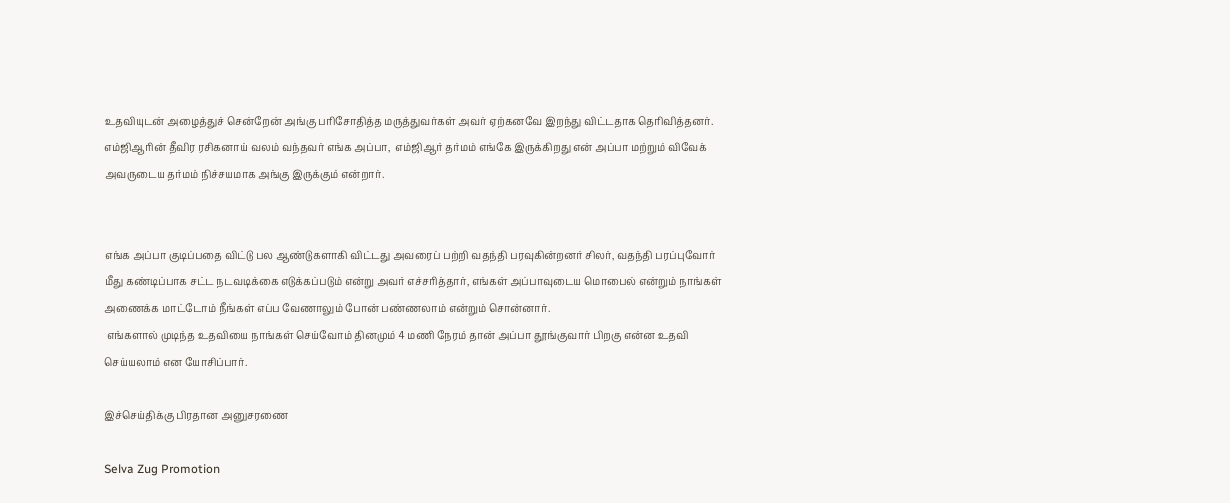உதவியுடன் அழைத்துச் சென்றேன் அங்கு பரிசோதித்த மருத்துவர்கள் அவர் ஏற்கனவே இறந்து விட்டதாக தெரிவித்தனர். எம்ஜிஆரின் தீவிர ரசிகனாய் வலம் வந்தவர் எங்க அப்பா,  எம்ஜிஆர் தர்மம் எங்கே இருக்கிறது என் அப்பா மற்றும் விவேக் அவருடைய தர்மம் நிச்சயமாக அங்கு இருக்கும் என்றார்.


எங்க அப்பா குடிப்பதை விட்டு பல ஆண்டுகளாகி விட்டது அவரைப் பற்றி வதந்தி பரவுகின்றனர் சிலர், வதந்தி பரப்புவோர் மீது கண்டிப்பாக சட்ட நடவடிக்கை எடுக்கப்படும் என்று அவர் எச்சரித்தார், எங்கள் அப்பாவுடைய மொபைல் என்றும் நாங்கள் அணைக்க மாட்டோம் நீங்கள் எப்ப வேணாலும் போன் பண்ணலாம் என்றும் சொன்னார்.
 எங்களால் முடிந்த உதவியை நாங்கள் செய்வோம் தினமும் 4 மணி நேரம் தான் அப்பா தூங்குவார் பிறகு என்ன உதவி செய்யலாம் என யோசிப்பார்.

இச்செய்திக்கு பிரதான அனுசரணை

Selva Zug Promotion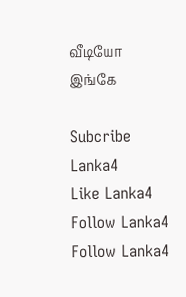வீடியோ இங்கே

Subcribe Lanka4
Like Lanka4
Follow Lanka4
Follow Lanka4